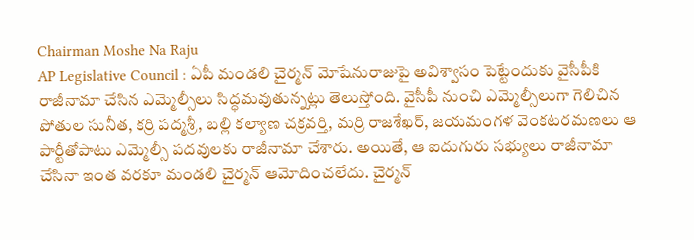Chairman Moshe Na Raju
AP Legislative Council : ఏపీ మండలి చైర్మన్ మోషేనురాజుపై అవిశ్వాసం పెట్టేందుకు వైసీపీకి రాజీనామా చేసిన ఎమ్మెల్సీలు సిద్ధమవుతున్నట్లు తెలుస్తోంది. వైసీపీ నుంచి ఎమ్మెల్సీలుగా గెలిచిన పోతుల సునీత, కర్రి పద్మశ్రీ, బల్లి కల్యాణ చక్రవర్తి, మర్రి రాజశేఖర్, జయమంగళ వెంకటరమణలు ఆ పార్టీతోపాటు ఎమ్మెల్సీ పదవులకు రాజీనామా చేశారు. అయితే, ఆ ఐదుగురు సభ్యులు రాజీనామా చేసినా ఇంత వరకూ మండలి చైర్మన్ ఆమోదించలేదు. చైర్మన్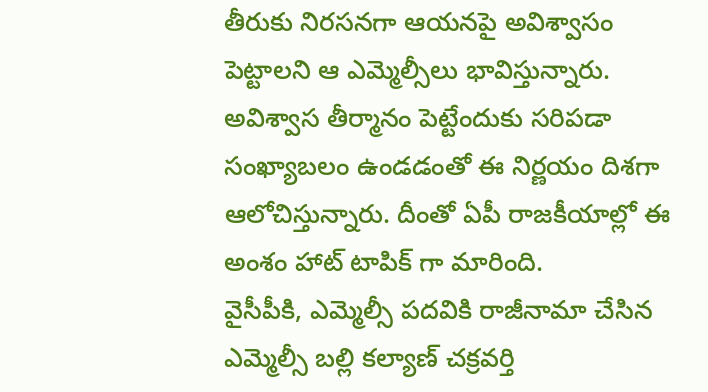తీరుకు నిరసనగా ఆయనపై అవిశ్వాసం పెట్టాలని ఆ ఎమ్మెల్సీలు భావిస్తున్నారు. అవిశ్వాస తీర్మానం పెట్టేందుకు సరిపడా సంఖ్యాబలం ఉండడంతో ఈ నిర్ణయం దిశగా ఆలోచిస్తున్నారు. దీంతో ఏపీ రాజకీయాల్లో ఈ అంశం హాట్ టాపిక్ గా మారింది.
వైసీపీకి, ఎమ్మెల్సీ పదవికి రాజీనామా చేసిన ఎమ్మెల్సీ బల్లి కల్యాణ్ చక్రవర్తి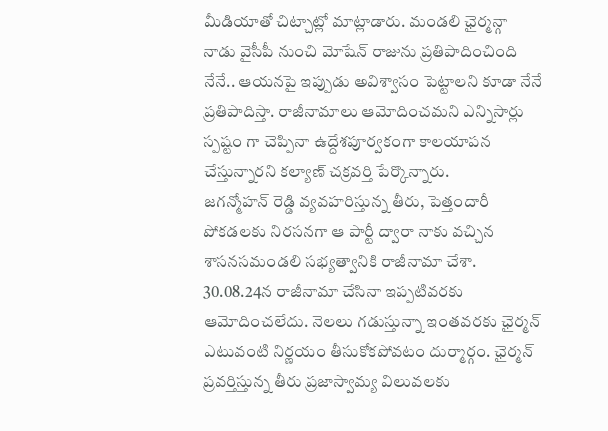మీడియాతో చిట్చాట్లో మాట్లాడారు. మండలి ఛైర్మన్గా నాడు వైసీపీ నుంచి మోషేన్ రాజును ప్రతిపాదించింది నేనే.. ఆయనపై ఇప్పుడు అవిశ్వాసం పెట్టాలని కూడా నేనే ప్రతిపాదిస్తా. రాజీనామాలు ఆమోదించమని ఎన్నిసార్లు స్పష్టం గా చెప్పినా ఉద్దేశపూర్వకంగా కాలయాపన చేస్తున్నారని కల్యాణ్ చక్రవర్తి పేర్కొన్నారు.
జగన్మోహన్ రెడ్డి వ్యవహరిస్తున్న తీరు, పెత్తందారీ పోకడలకు నిరసనగా ఆ పార్టీ ద్వారా నాకు వచ్చిన శాసనసమండలి సభ్యత్వానికి రాజీనామా చేశా. 30.08.24న రాజీనామా చేసినా ఇప్పటివరకు ఆమోదించలేదు. నెలలు గడుస్తున్నా ఇంతవరకు ఛైర్మన్ ఎటువంటి నిర్ణయం తీసుకోకపోవటం దుర్మార్గం. ఛైర్మన్ ప్రవర్తిస్తున్న తీరు ప్రజాస్వామ్య విలువలకు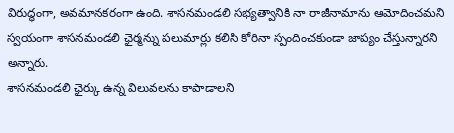విరుద్ధంగా, అవమానకరంగా ఉంది. శాసనమండలి సభ్యత్వానికి నా రాజీనామాను ఆమోదించమని స్వయంగా శాసనమండలి ఛైర్మన్ను పలుమార్లు కలిసి కోరినా స్పందించకుండా జాప్యం చేస్తున్నారని అన్నారు.
శాసనమండలి ఛైర్కు ఉన్న విలువలను కాపాడాలని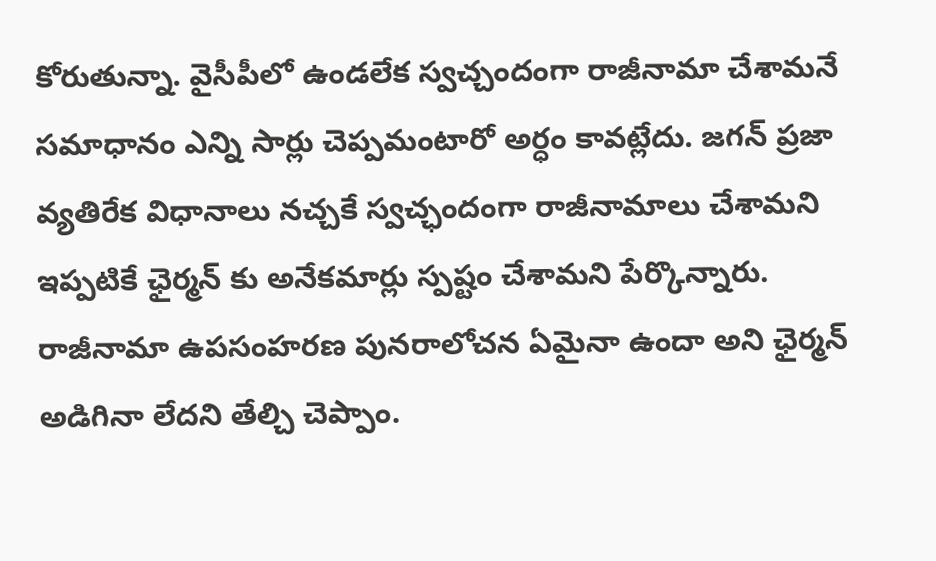కోరుతున్నా. వైసీపీలో ఉండలేక స్వచ్చందంగా రాజీనామా చేశామనే సమాధానం ఎన్ని సార్లు చెప్పమంటారో అర్ధం కావట్లేదు. జగన్ ప్రజా వ్యతిరేక విధానాలు నచ్చకే స్వచ్ఛందంగా రాజీనామాలు చేశామని ఇప్పటికే ఛైర్మన్ కు అనేకమార్లు స్పష్టం చేశామని పేర్కొన్నారు.
రాజీనామా ఉపసంహరణ పునరాలోచన ఏమైనా ఉందా అని ఛైర్మన్ అడిగినా లేదని తేల్చి చెప్పాం.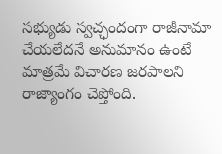సభ్యుడు స్వచ్ఛందంగా రాజీనామా చేయలేదనే అనుమానం ఉంటే మాత్రమే విచారణ జరపాలని రాజ్యాంగం చెప్తోంది.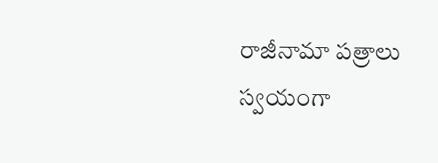రాజీనామా పత్రాలు స్వయంగా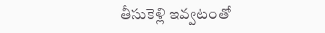తీసుకెళ్లి ఇవ్వటంతో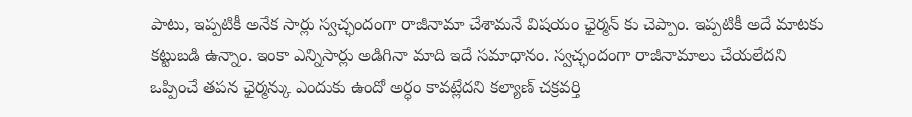పాటు, ఇప్పటికీ అనేక సార్లు స్వచ్ఛందంగా రాజీనామా చేశామనే విషయం ఛైర్మన్ కు చెప్పాం. ఇప్పటికీ అదే మాటకు కట్టుబడి ఉన్నాం. ఇంకా ఎన్నిసార్లు అడిగినా మాది ఇదే సమాధానం. స్వచ్ఛందంగా రాజీనామాలు చేయలేదని ఒప్పించే తపన ఛైర్మన్కు ఎందుకు ఉందో అర్ధం కావట్లేదని కల్యాణ్ చక్రవర్తి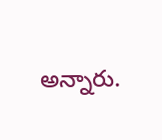అన్నారు.